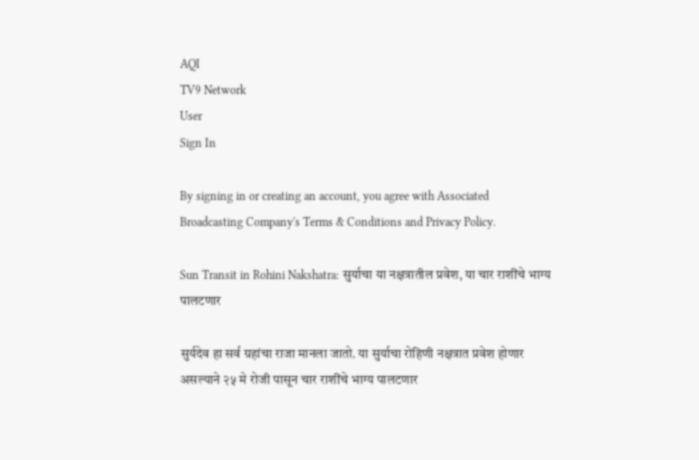AQI
TV9 Network
User
Sign In

By signing in or creating an account, you agree with Associated Broadcasting Company's Terms & Conditions and Privacy Policy.

Sun Transit in Rohini Nakshatra: सुर्याचा या नक्षत्रातील प्रवेश, या चार राशींचे भाग्य पालटणार

सुर्यदेव हा सर्व ग्रहांचा राजा मानला जातो. या सुर्याचा रोहिणी नक्षत्रात प्रवेश होणार असल्याने २५ मे रोजी पासून चार राशींचे भाग्य पालटणार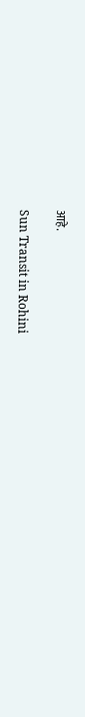आहे.

Sun Transit in Rohini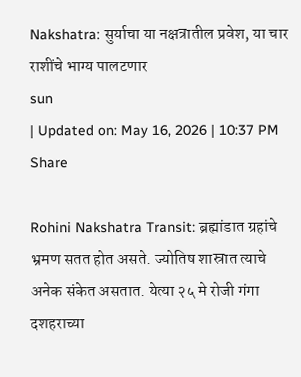Nakshatra: सुर्याचा या नक्षत्रातील प्रवेश, या चार राशींचे भाग्य पालटणार
sun
| Updated on: May 16, 2026 | 10:37 PM
Share

Rohini Nakshatra Transit: ब्रह्मांडात ग्रहांचे भ्रमण सतत होत असते. ज्योतिष शास्रात त्याचे अनेक संकेत असतात. येत्या २५ मे रोजी गंगा दशहराच्या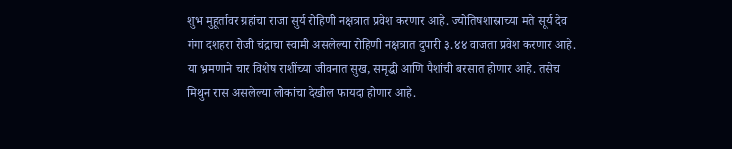शुभ मुहूर्तावर ग्रहांचा राजा सुर्य रोहिणी नक्षत्रात प्रवेश करणार आहे. ज्योतिषशास्राच्या मते सूर्य देव गंगा दशहरा रोजी चंद्राचा स्वामी असलेल्या रोहिणी नक्षत्रात दुपारी ३.४४ वाजता प्रवेश करणार आहे. या भ्रमणाने चार विशेष राशींच्या जीवनात सुख, समृद्धी आणि पैशांची बरसात होणार आहे. तसेच मिथुन रास असलेल्या लोकांचा देखील फायदा होणार आहे.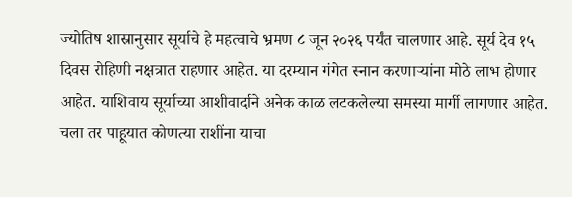ज्योतिष शास्रानुसार सूर्याचे हे महत्वाचे भ्रमण ८ जून २०२६ पर्यंत चालणार आहे. सूर्य देव १५ दिवस रोहिणी नक्षत्रात राहणार आहेत. या दरम्यान गंगेत स्नान करणाऱ्यांना मोठे लाभ होणार आहेत. याशिवाय सूर्याच्या आशीवार्दाने अनेक काळ लटकलेल्या समस्या मार्गी लागणार आहेत. चला तर पाहूयात कोणत्या राशींना याचा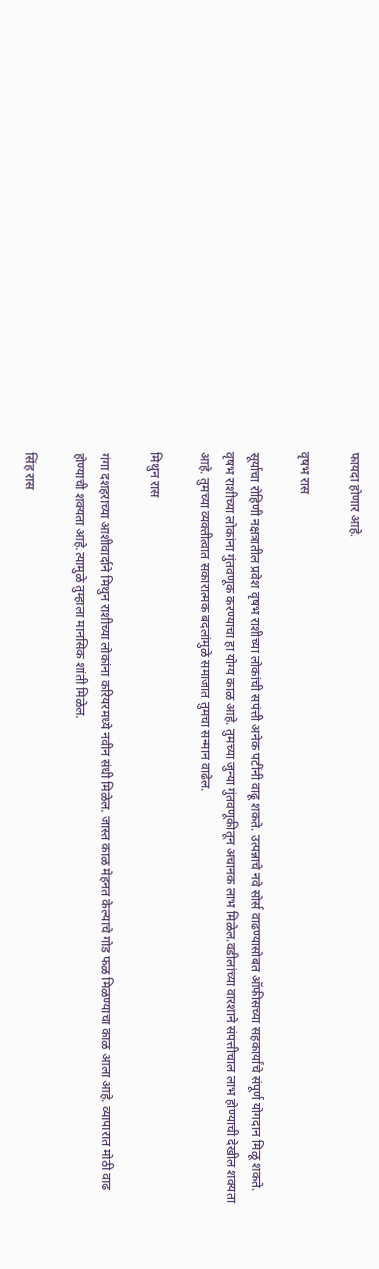फायदा होणार आहे.

वृषभ रास

सूर्याचा रोहिणी नक्षत्रातील प्रवेश वृषभ राशीच्या लोकांची सपंत्ती अनेक पटींनी वाढू शकते. उत्पन्नाचे नवे सोर्स वाढण्यासोबत ऑफीसच्या सहकार्यांचे संपूर्ण योगदान मिळू शकते. वृषभ राशीच्या लोकांना गुंतवणूक करण्याचा हा योग्य काळ आहे. तुमच्या जुन्या गुंतवणूकीतून अचानक लाभ मिळेल.वडीलांच्या वारशाने संपत्तीचाल लाभ होण्याची देखील शक्यता आहे. तुमच्या व्यक्तीत्वात सकारात्मक बदलांमुळे समाजात तुमचा सन्मान वाढेल.

मिथुन रास

गंगा दशहराच्या आशीवार्दाने मिथुन राशीच्या लोकांना करियरमध्ये नवीन संधी मिळेल. जास्त काळ मेहनत केल्याचे गोड फळ मिळण्याचा काळ आला आहे. व्यापारात मोठी वाढ होण्याची शक्यता आहे.त्यामुळे तुम्हाला मानसिक शांती मिळेल.

सिंह रास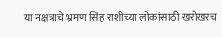या नक्षत्राचे भ्रमण सिंह राशीच्या लोकांसाठी खरोखरच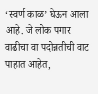‘स्वर्ण काळ’ घेऊन आला आहे. जे लोक पगार वाढीचा वा पदोन्नतीची वाट पाहात आहेत,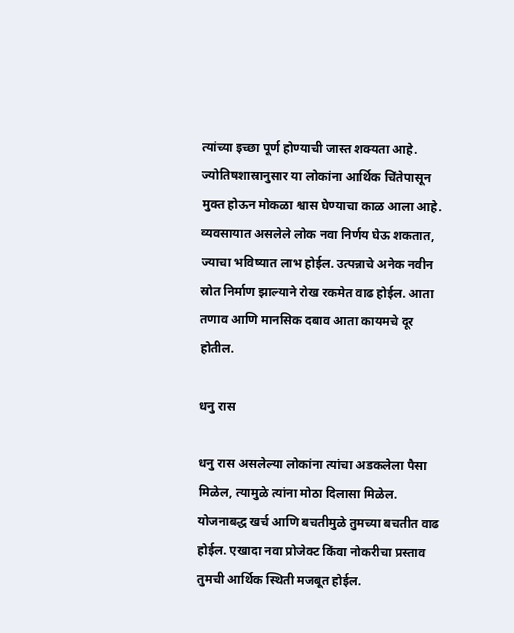त्यांच्या इच्छा पूर्ण होण्याची जास्त शक्यता आहे. ज्योतिषशास्रानुसार या लोकांना आर्थिक चिंतेपासून मुक्त होऊन मोकळा श्वास घेण्याचा काळ आला आहे. व्यवसायात असलेले लोक नवा निर्णय घेऊ शकतात, ज्याचा भविष्यात लाभ होईल. उत्पन्नाचे अनेक नवीन स्रोत निर्माण झाल्याने रोख रकमेत वाढ होईल. आता तणाव आणि मानसिक दबाव आता कायमचे दूर होतील.

धनु रास

धनु रास असलेल्या लोकांना त्यांचा अडकलेला पैसा मिळेल, त्यामुळे त्यांना मोठा दिलासा मिळेल. योजनाबद्ध खर्च आणि बचतीमुळे तुमच्या बचतीत वाढ होईल. एखादा नवा प्रोजेक्ट किंवा नोकरीचा प्रस्ताव तुमची आर्थिक स्थिती मजबूत होईल.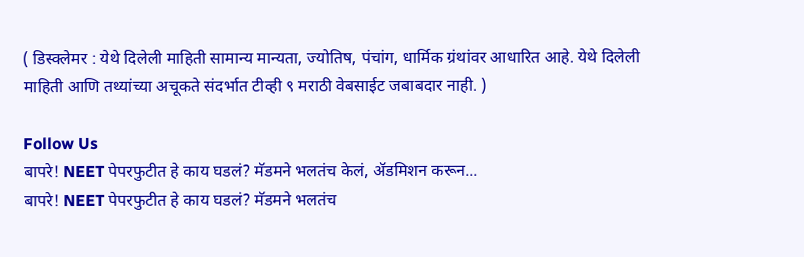( डिस्क्लेमर : येथे दिलेली माहिती सामान्य मान्यता, ज्योतिष, पंचांग, धार्मिक ग्रंथांवर आधारित आहे. येथे दिलेली माहिती आणि तथ्यांच्या अचूकते संदर्भात टीव्ही ९ मराठी वेबसाईट जबाबदार नाही. )

Follow Us
बापरे! NEET पेपरफुटीत हे काय घडलं? मॅडमने भलतंच केलं, ॲडमिशन करून...
बापरे! NEET पेपरफुटीत हे काय घडलं? मॅडमने भलतंच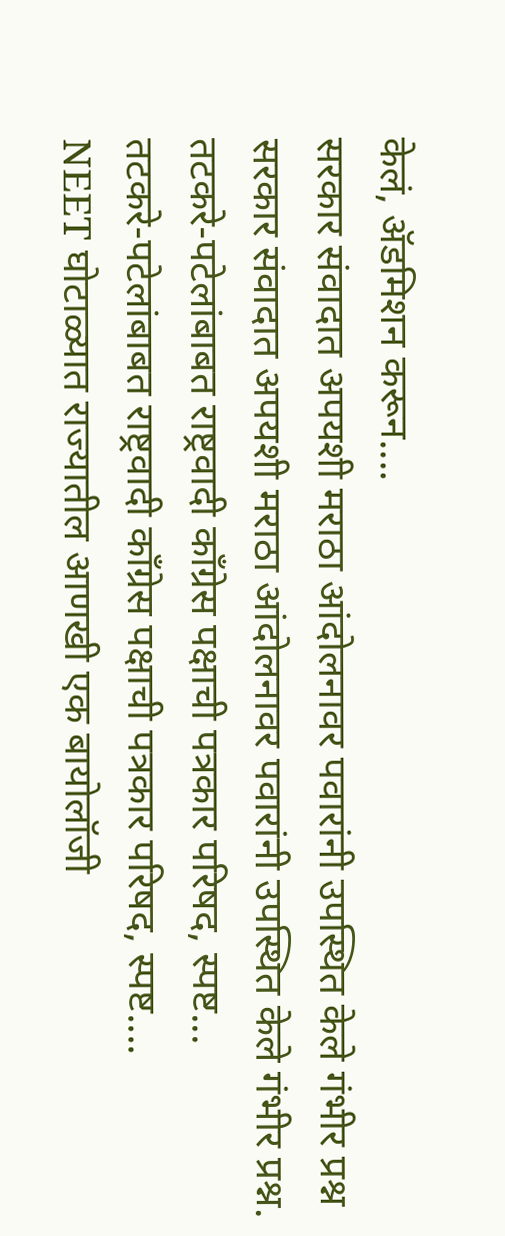केलं, ॲडमिशन करून....
सरकार संवादात अपयशी मराठा आंदोलनावर पवारांनी उपस्थित केले गंभीर प्रश्न
सरकार संवादात अपयशी मराठा आंदोलनावर पवारांनी उपस्थित केले गंभीर प्रश्न.
तटकरे-पटेलांबाबत राष्ट्रवादी कॉंग्रेस पक्षाची पत्रकार परिषद, स्पष्ट...
तटकरे-पटेलांबाबत राष्ट्रवादी कॉंग्रेस पक्षाची पत्रकार परिषद, स्पष्ट....
NEET घोटाळ्यात राज्यातील आणखी एक बायोलॉजी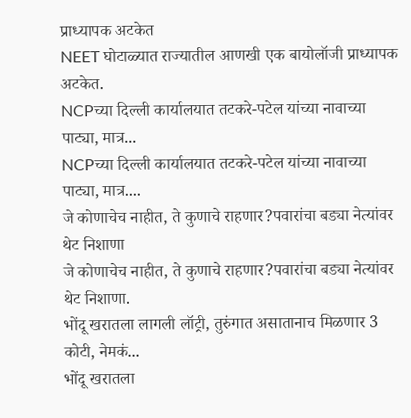प्राध्यापक अटकेत
NEET घोटाळ्यात राज्यातील आणखी एक बायोलॉजी प्राध्यापक अटकेत.
NCPच्या दिल्ली कार्यालयात तटकरे-पटेल यांच्या नावाच्या पाट्या, मात्र...
NCPच्या दिल्ली कार्यालयात तटकरे-पटेल यांच्या नावाच्या पाट्या, मात्र....
जे कोणाचेच नाहीत, ते कुणाचे राहणार?पवारांचा बड्या नेत्यांवर थेट निशाणा
जे कोणाचेच नाहीत, ते कुणाचे राहणार?पवारांचा बड्या नेत्यांवर थेट निशाणा.
भोंदू खरातला लागली लॉट्री, तुरुंगात असातानाच मिळणार 3 कोटी, नेमकं...
भोंदू खरातला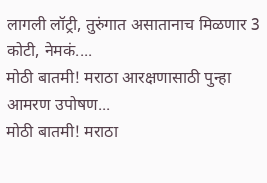लागली लॉट्री, तुरुंगात असातानाच मिळणार 3 कोटी, नेमकं....
मोठी बातमी! मराठा आरक्षणासाठी पुन्हा आमरण उपोषण...
मोठी बातमी! मराठा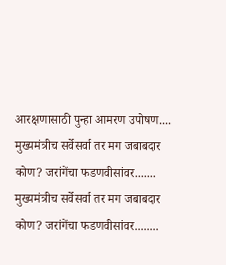आरक्षणासाठी पुन्हा आमरण उपोषण....
मुख्यमंत्रीच सर्वेसर्वा तर मग जबाबदार कोण? जरांगेंचा फडणवीसांवर.......
मुख्यमंत्रीच सर्वेसर्वा तर मग जबाबदार कोण? जरांगेंचा फडणवीसांवर........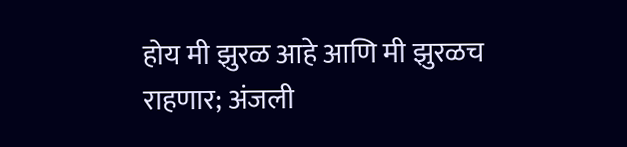होय मी झुरळ आहे आणि मी झुरळच राहणार; अंजली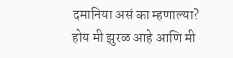दमानिया असं का म्हणाल्या?
होय मी झुरळ आहे आणि मी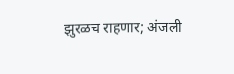झुरळच राहणार; अंजली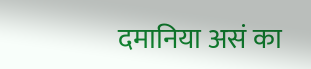दमानिया असं का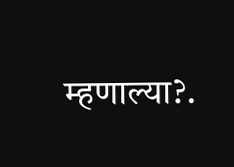म्हणाल्या?.